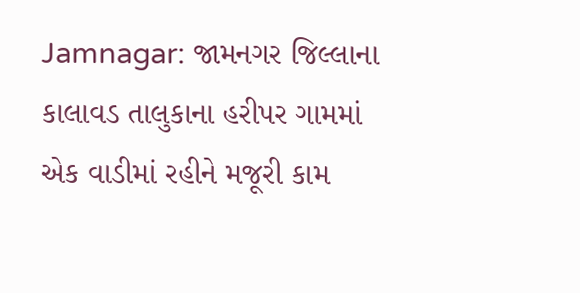Jamnagar: જામનગર જિલ્લાના કાલાવડ તાલુકાના હરીપર ગામમાં એક વાડીમાં રહીને મજૂરી કામ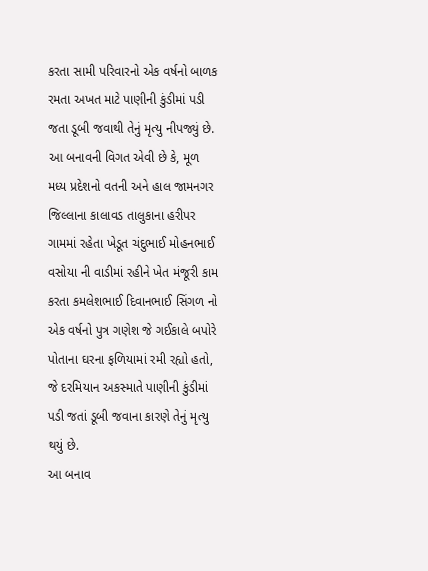કરતા સામી પરિવારનો એક વર્ષનો બાળક રમતા અખત માટે પાણીની કુંડીમાં પડી જતા ડૂબી જવાથી તેનું મૃત્યુ નીપજ્યું છે.
આ બનાવની વિગત એવી છે કે, મૂળ મધ્ય પ્રદેશનો વતની અને હાલ જામનગર જિલ્લાના કાલાવડ તાલુકાના હરીપર ગામમાં રહેતા ખેડૂત ચંદુભાઈ મોહનભાઈ વસોયા ની વાડીમાં રહીને ખેત મંજૂરી કામ કરતા કમલેશભાઈ દિવાનભાઈ સિંગળ નો એક વર્ષનો પુત્ર ગણેશ જે ગઈકાલે બપોરે પોતાના ઘરના ફળિયામાં રમી રહ્યો હતો, જે દરમિયાન અકસ્માતે પાણીની કુંડીમાં પડી જતાં ડૂબી જવાના કારણે તેનું મૃત્યુ થયું છે.
આ બનાવ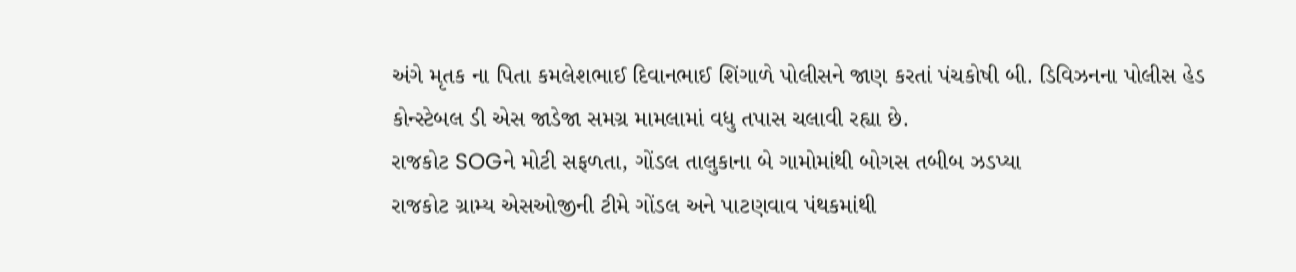અંગે મૃતક ના પિતા કમલેશભાઈ દિવાનભાઈ શિંગાળે પોલીસને જાણ કરતાં પંચકોષી બી. ડિવિઝનના પોલીસ હેડ કોન્સ્ટેબલ ડી એસ જાડેજા સમગ્ર મામલામાં વધુ તપાસ ચલાવી રહ્યા છે.
રાજકોટ SOGને મોટી સફળતા, ગોંડલ તાલુકાના બે ગામોમાંથી બોગસ તબીબ ઝડપ્યા
રાજકોટ ગ્રામ્ય એસઓજીની ટીમે ગોંડલ અને પાટણવાવ પંથકમાંથી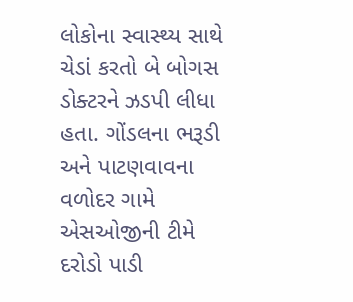લોકોના સ્વાસ્થ્ય સાથે ચેડાં કરતો બે બોગસ ડોક્ટરને ઝડપી લીધા હતા. ગોંડલના ભરૂડી અને પાટણવાવના વળોદર ગામે એસઓજીની ટીમે દરોડો પાડી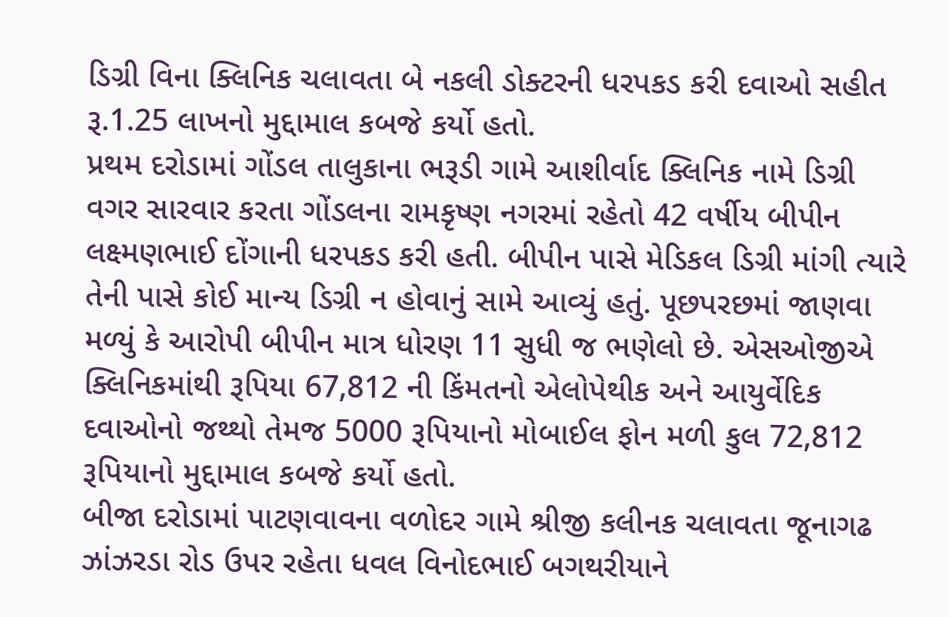ડિગ્રી વિના ક્લિનિક ચલાવતા બે નકલી ડોક્ટરની ધરપકડ કરી દવાઓ સહીત રૂ.1.25 લાખનો મુદ્દામાલ કબજે કર્યો હતો.
પ્રથમ દરોડામાં ગોંડલ તાલુકાના ભરૂડી ગામે આશીર્વાદ ક્લિનિક નામે ડિગ્રી વગર સારવાર કરતા ગોંડલના રામકૃષ્ણ નગરમાં રહેતો 42 વર્ષીય બીપીન લક્ષ્મણભાઈ દોંગાની ધરપકડ કરી હતી. બીપીન પાસે મેડિકલ ડિગ્રી માંગી ત્યારે તેની પાસે કોઈ માન્ય ડિગ્રી ન હોવાનું સામે આવ્યું હતું. પૂછપરછમાં જાણવા મળ્યું કે આરોપી બીપીન માત્ર ધોરણ 11 સુધી જ ભણેલો છે. એસઓજીએ ક્લિનિકમાંથી રૂપિયા 67,812 ની કિંમતનો એલોપેથીક અને આયુર્વેદિક દવાઓનો જથ્થો તેમજ 5000 રૂપિયાનો મોબાઈલ ફોન મળી કુલ 72,812 રૂપિયાનો મુદ્દામાલ કબજે કર્યો હતો.
બીજા દરોડામાં પાટણવાવના વળોદર ગામે શ્રીજી કલીનક ચલાવતા જૂનાગઢ ઝાંઝરડા રોડ ઉપર રહેતા ધવલ વિનોદભાઈ બગથરીયાને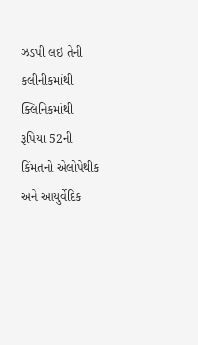ઝડપી લઇ તેની કલીનીકમાંથી ક્લિનિકમાંથી રૂપિયા 52ની કિંમતનો એલોપેથીક અને આયુર્વેદિક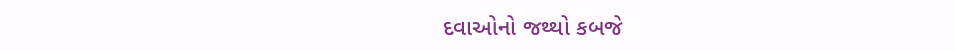દવાઓનો જથ્થો કબજે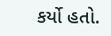કર્યો હતો.